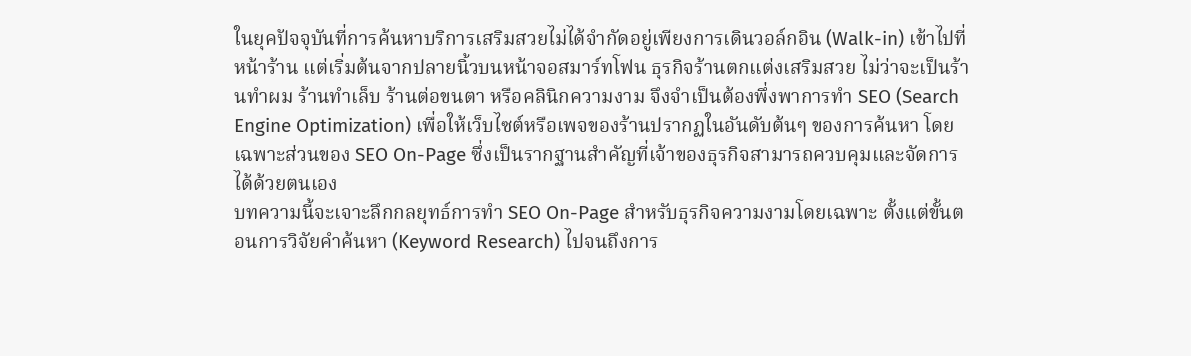ในยุคปัจจุบันที่การค้นหาบริการเสริมสวยไม่ได้จำกัดอยู่เพียงการเดินวอล์กอิน (Walk-in) เข้าไปที่หน้าร้าน แต่เริ่มต้นจากปลายนิ้วบนหน้าจอสมาร์ทโฟน ธุรกิจร้านตกแต่งเสริมสวย ไม่ว่าจะเป็นร้านทำผม ร้านทำเล็บ ร้านต่อขนตา หรือคลินิกความงาม จึงจำเป็นต้องพึ่งพาการทำ SEO (Search Engine Optimization) เพื่อให้เว็บไซต์หรือเพจของร้านปรากฏในอันดับต้นๆ ของการค้นหา โดยเฉพาะส่วนของ SEO On-Page ซึ่งเป็นรากฐานสำคัญที่เจ้าของธุรกิจสามารถควบคุมและจัดการได้ด้วยตนเอง
บทความนี้จะเจาะลึกกลยุทธ์การทำ SEO On-Page สำหรับธุรกิจความงามโดยเฉพาะ ตั้งแต่ขั้นตอนการวิจัยคำค้นหา (Keyword Research) ไปจนถึงการ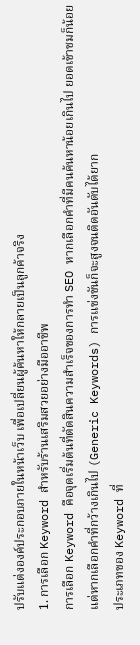ปรับแต่งองค์ประกอบภายในหน้าเว็บ เพื่อเปลี่ยนผู้ค้นหาให้กลายเป็นลูกค้าจริง
1. การเลือก Keyword สำหรับร้านเสริมสวยอย่างมืออาชีพ
การเลือก Keyword คือจุดเริ่มต้นที่ตัดสินความสำเร็จของการทำ SEO หากเลือกคำที่มีคนค้นหาน้อยเกินไป ยอดเข้าชมก็น้อย แต่หากเลือกคำที่กว้างเกินไป (Generic Keywords) การแข่งขันก็จะสูงจนติดอันดับได้ยาก
ประเภทของ Keyword ที่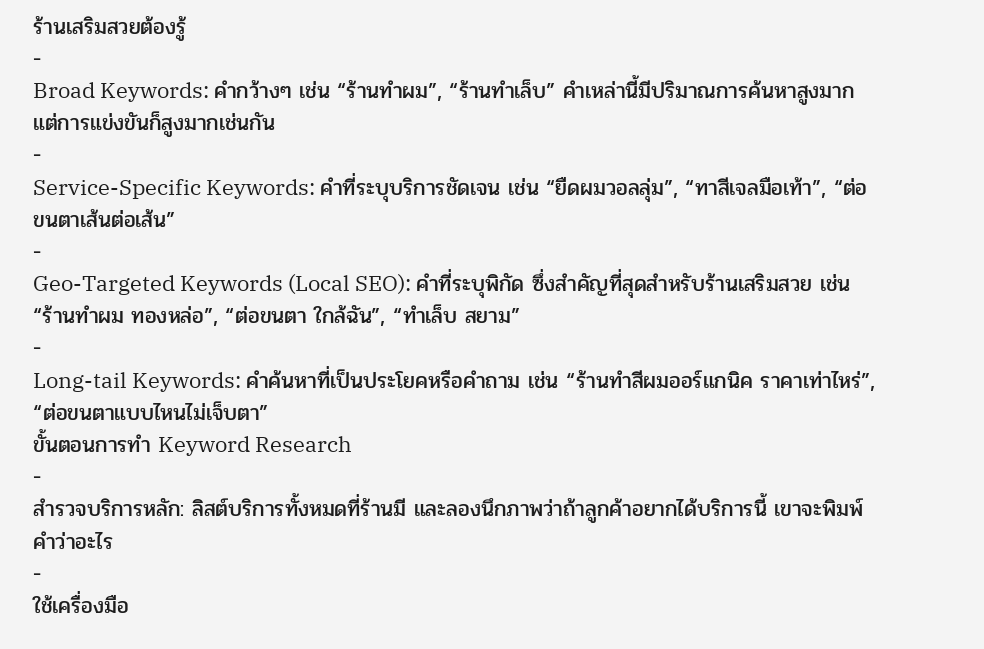ร้านเสริมสวยต้องรู้
-
Broad Keywords: คำกว้างๆ เช่น “ร้านทำผม”, “ร้านทำเล็บ” คำเหล่านี้มีปริมาณการค้นหาสูงมากแต่การแข่งขันก็สูงมากเช่นกัน
-
Service-Specific Keywords: คำที่ระบุบริการชัดเจน เช่น “ยืดผมวอลลุ่ม”, “ทาสีเจลมือเท้า”, “ต่อขนตาเส้นต่อเส้น”
-
Geo-Targeted Keywords (Local SEO): คำที่ระบุพิกัด ซึ่งสำคัญที่สุดสำหรับร้านเสริมสวย เช่น “ร้านทำผม ทองหล่อ”, “ต่อขนตา ใกล้ฉัน”, “ทำเล็บ สยาม”
-
Long-tail Keywords: คำค้นหาที่เป็นประโยคหรือคำถาม เช่น “ร้านทำสีผมออร์แกนิค ราคาเท่าไหร่”, “ต่อขนตาแบบไหนไม่เจ็บตา”
ขั้นตอนการทำ Keyword Research
-
สำรวจบริการหลัก: ลิสต์บริการทั้งหมดที่ร้านมี และลองนึกภาพว่าถ้าลูกค้าอยากได้บริการนี้ เขาจะพิมพ์คำว่าอะไร
-
ใช้เครื่องมือ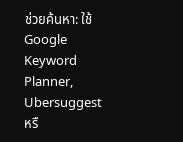ช่วยค้นหา: ใช้ Google Keyword Planner, Ubersuggest หรื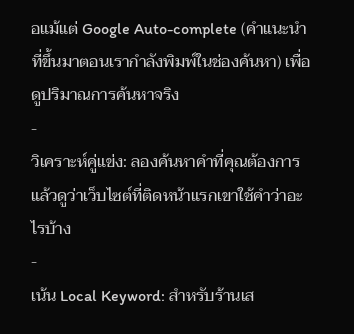อแม้แต่ Google Auto-complete (คำแนะนำที่ขึ้นมาตอนเรากำลังพิมพ์ในช่องค้นหา) เพื่อดูปริมาณการค้นหาจริง
-
วิเคราะห์คู่แข่ง: ลองค้นหาคำที่คุณต้องการ แล้วดูว่าเว็บไซต์ที่ติดหน้าแรกเขาใช้คำว่าอะไรบ้าง
-
เน้น Local Keyword: สำหรับร้านเส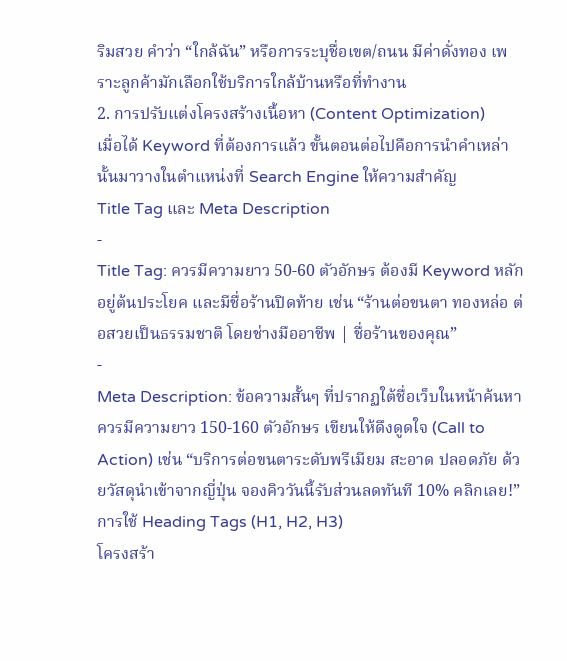ริมสวย คำว่า “ใกล้ฉัน” หรือการระบุชื่อเขต/ถนน มีค่าดั่งทอง เพราะลูกค้ามักเลือกใช้บริการใกล้บ้านหรือที่ทำงาน
2. การปรับแต่งโครงสร้างเนื้อหา (Content Optimization)
เมื่อได้ Keyword ที่ต้องการแล้ว ขั้นตอนต่อไปคือการนำคำเหล่านั้นมาวางในตำแหน่งที่ Search Engine ให้ความสำคัญ
Title Tag และ Meta Description
-
Title Tag: ควรมีความยาว 50-60 ตัวอักษร ต้องมี Keyword หลักอยู่ต้นประโยค และมีชื่อร้านปิดท้าย เช่น “ร้านต่อขนตา ทองหล่อ ต่อสวยเป็นธรรมชาติ โดยช่างมืออาชีพ | ชื่อร้านของคุณ”
-
Meta Description: ข้อความสั้นๆ ที่ปรากฏใต้ชื่อเว็บในหน้าค้นหา ควรมีความยาว 150-160 ตัวอักษร เขียนให้ดึงดูดใจ (Call to Action) เช่น “บริการต่อขนตาระดับพรีเมียม สะอาด ปลอดภัย ด้วยวัสดุนำเข้าจากญี่ปุ่น จองคิววันนี้รับส่วนลดทันที 10% คลิกเลย!”
การใช้ Heading Tags (H1, H2, H3)
โครงสร้า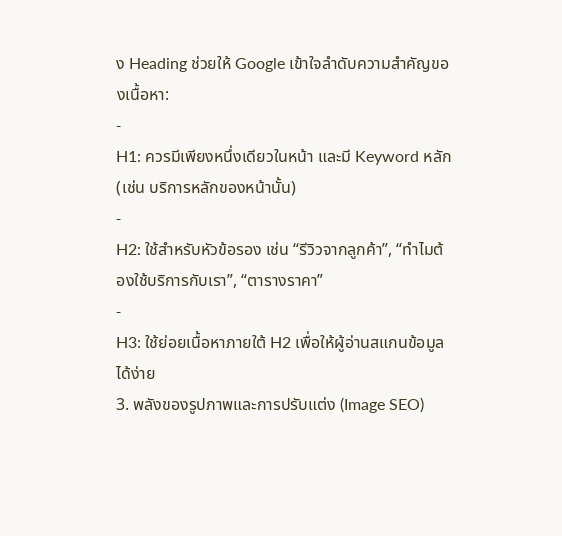ง Heading ช่วยให้ Google เข้าใจลำดับความสำคัญของเนื้อหา:
-
H1: ควรมีเพียงหนึ่งเดียวในหน้า และมี Keyword หลัก (เช่น บริการหลักของหน้านั้น)
-
H2: ใช้สำหรับหัวข้อรอง เช่น “รีวิวจากลูกค้า”, “ทำไมต้องใช้บริการกับเรา”, “ตารางราคา”
-
H3: ใช้ย่อยเนื้อหาภายใต้ H2 เพื่อให้ผู้อ่านสแกนข้อมูลได้ง่าย
3. พลังของรูปภาพและการปรับแต่ง (Image SEO)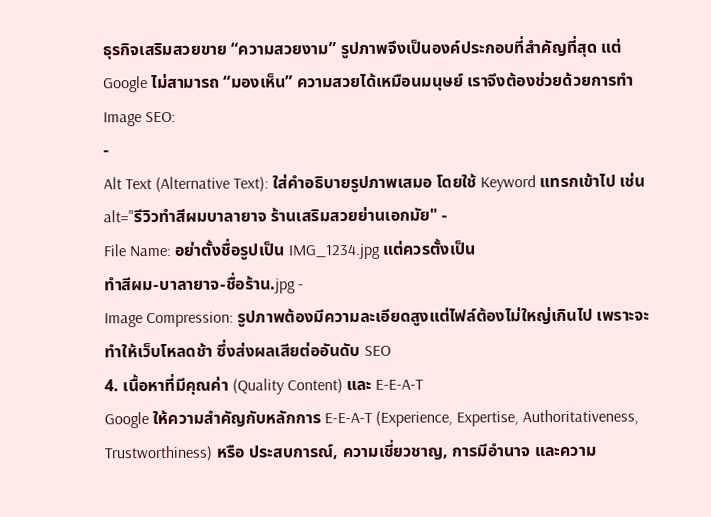ธุรกิจเสริมสวยขาย “ความสวยงาม” รูปภาพจึงเป็นองค์ประกอบที่สำคัญที่สุด แต่ Google ไม่สามารถ “มองเห็น” ความสวยได้เหมือนมนุษย์ เราจึงต้องช่วยด้วยการทำ Image SEO:
-
Alt Text (Alternative Text): ใส่คำอธิบายรูปภาพเสมอ โดยใช้ Keyword แทรกเข้าไป เช่น
alt="รีวิวทำสีผมบาลายาจ ร้านเสริมสวยย่านเอกมัย" -
File Name: อย่าตั้งชื่อรูปเป็น IMG_1234.jpg แต่ควรตั้งเป็น
ทำสีผม-บาลายาจ-ชื่อร้าน.jpg -
Image Compression: รูปภาพต้องมีความละเอียดสูงแต่ไฟล์ต้องไม่ใหญ่เกินไป เพราะจะทำให้เว็บโหลดช้า ซึ่งส่งผลเสียต่ออันดับ SEO
4. เนื้อหาที่มีคุณค่า (Quality Content) และ E-E-A-T
Google ให้ความสำคัญกับหลักการ E-E-A-T (Experience, Expertise, Authoritativeness, Trustworthiness) หรือ ประสบการณ์, ความเชี่ยวชาญ, การมีอำนาจ และความ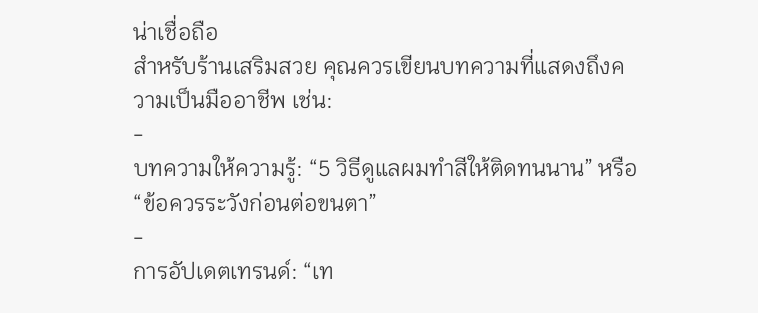น่าเชื่อถือ
สำหรับร้านเสริมสวย คุณควรเขียนบทความที่แสดงถึงความเป็นมืออาชีพ เช่น:
-
บทความให้ความรู้: “5 วิธีดูแลผมทำสีให้ติดทนนาน” หรือ “ข้อควรระวังก่อนต่อขนตา”
-
การอัปเดตเทรนด์: “เท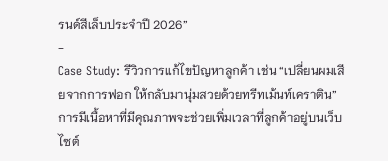รนด์สีเล็บประจำปี 2026”
-
Case Study: รีวิวการแก้ไขปัญหาลูกค้า เช่น “เปลี่ยนผมเสียจากการฟอก ให้กลับมานุ่มสวยด้วยทรีทเม้นท์เคราติน”
การมีเนื้อหาที่มีคุณภาพจะช่วยเพิ่มเวลาที่ลูกค้าอยู่บนเว็บไซต์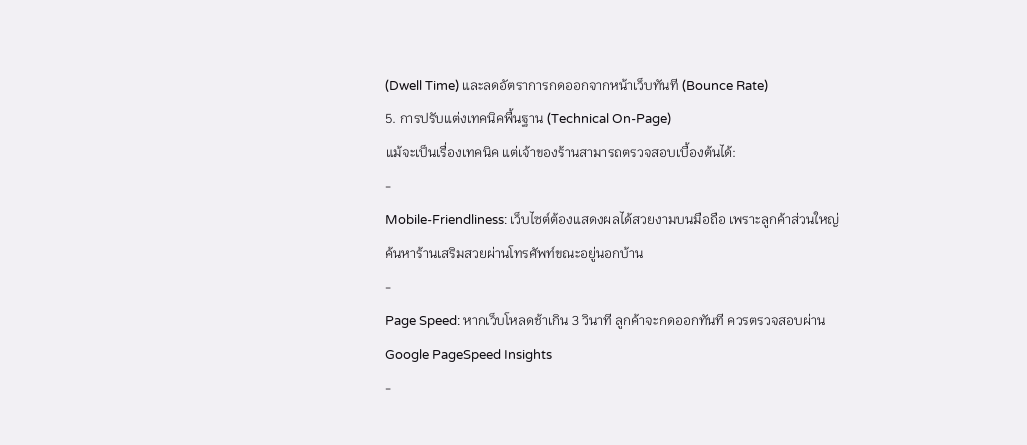(Dwell Time) และลดอัตราการกดออกจากหน้าเว็บทันที (Bounce Rate)
5. การปรับแต่งเทคนิคพื้นฐาน (Technical On-Page)
แม้จะเป็นเรื่องเทคนิค แต่เจ้าของร้านสามารถตรวจสอบเบื้องต้นได้:
-
Mobile-Friendliness: เว็บไซต์ต้องแสดงผลได้สวยงามบนมือถือ เพราะลูกค้าส่วนใหญ่ค้นหาร้านเสริมสวยผ่านโทรศัพท์ขณะอยู่นอกบ้าน
-
Page Speed: หากเว็บโหลดช้าเกิน 3 วินาที ลูกค้าจะกดออกทันที ควรตรวจสอบผ่าน Google PageSpeed Insights
-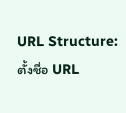URL Structure: ตั้งชื่อ URL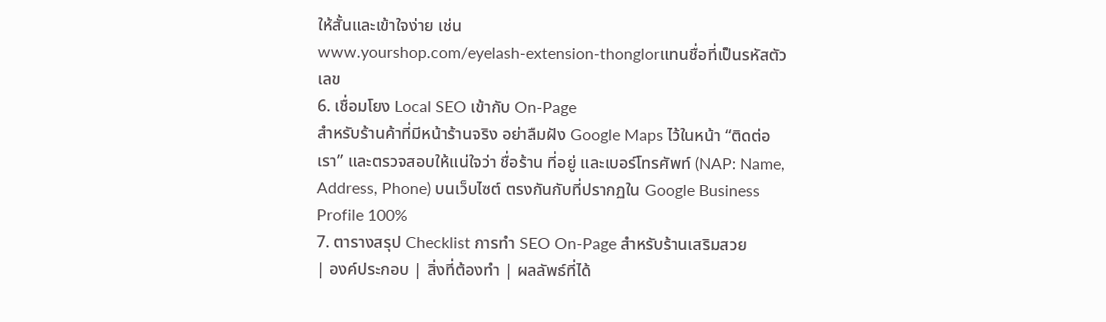ให้สั้นและเข้าใจง่าย เช่น
www.yourshop.com/eyelash-extension-thonglorแทนชื่อที่เป็นรหัสตัวเลข
6. เชื่อมโยง Local SEO เข้ากับ On-Page
สำหรับร้านค้าที่มีหน้าร้านจริง อย่าลืมฝัง Google Maps ไว้ในหน้า “ติดต่อเรา” และตรวจสอบให้แน่ใจว่า ชื่อร้าน ที่อยู่ และเบอร์โทรศัพท์ (NAP: Name, Address, Phone) บนเว็บไซต์ ตรงกันกับที่ปรากฏใน Google Business Profile 100%
7. ตารางสรุป Checklist การทำ SEO On-Page สำหรับร้านเสริมสวย
| องค์ประกอบ | สิ่งที่ต้องทำ | ผลลัพธ์ที่ได้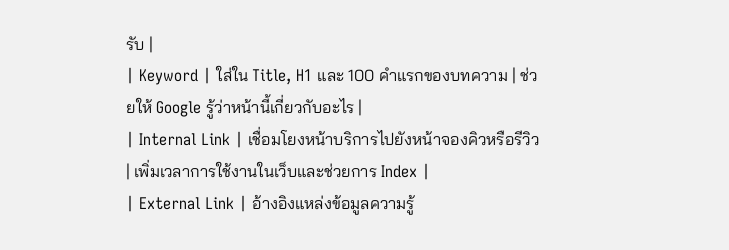รับ |
| Keyword | ใส่ใน Title, H1 และ 100 คำแรกของบทความ | ช่วยให้ Google รู้ว่าหน้านี้เกี่ยวกับอะไร |
| Internal Link | เชื่อมโยงหน้าบริการไปยังหน้าจองคิวหรือรีวิว | เพิ่มเวลาการใช้งานในเว็บและช่วยการ Index |
| External Link | อ้างอิงแหล่งข้อมูลความรู้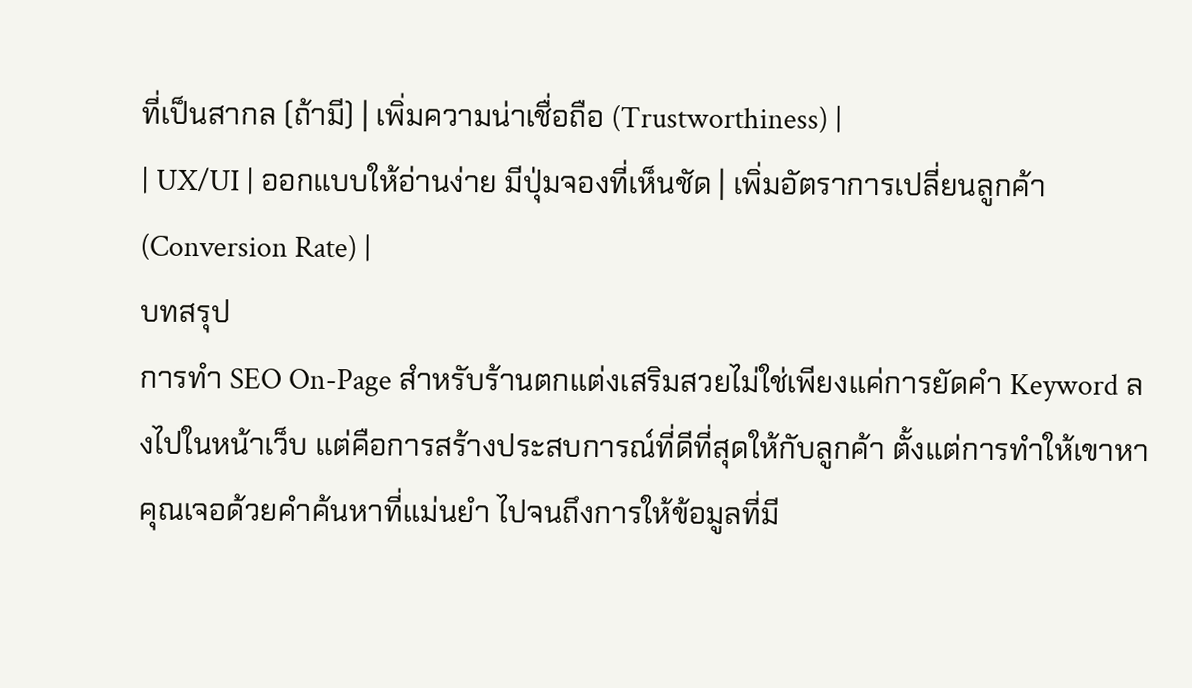ที่เป็นสากล (ถ้ามี) | เพิ่มความน่าเชื่อถือ (Trustworthiness) |
| UX/UI | ออกแบบให้อ่านง่าย มีปุ่มจองที่เห็นชัด | เพิ่มอัตราการเปลี่ยนลูกค้า (Conversion Rate) |
บทสรุป
การทำ SEO On-Page สำหรับร้านตกแต่งเสริมสวยไม่ใช่เพียงแค่การยัดคำ Keyword ลงไปในหน้าเว็บ แต่คือการสร้างประสบการณ์ที่ดีที่สุดให้กับลูกค้า ตั้งแต่การทำให้เขาหาคุณเจอด้วยคำค้นหาที่แม่นยำ ไปจนถึงการให้ข้อมูลที่มี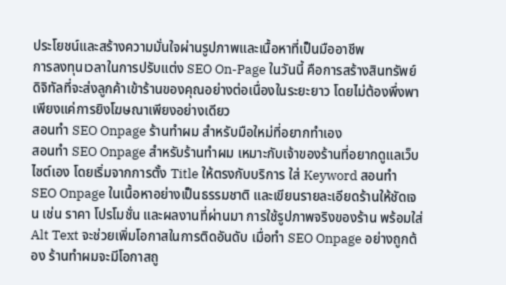ประโยชน์และสร้างความมั่นใจผ่านรูปภาพและเนื้อหาที่เป็นมืออาชีพ
การลงทุนเวลาในการปรับแต่ง SEO On-Page ในวันนี้ คือการสร้างสินทรัพย์ดิจิทัลที่จะส่งลูกค้าเข้าร้านของคุณอย่างต่อเนื่องในระยะยาว โดยไม่ต้องพึ่งพาเพียงแค่การยิงโฆษณาเพียงอย่างเดียว
สอนทำ SEO Onpage ร้านทำผม สำหรับมือใหม่ที่อยากทำเอง
สอนทำ SEO Onpage สำหรับร้านทำผม เหมาะกับเจ้าของร้านที่อยากดูแลเว็บไซต์เอง โดยเริ่มจากการตั้ง Title ให้ตรงกับบริการ ใส่ Keyword สอนทำ SEO Onpage ในเนื้อหาอย่างเป็นธรรมชาติ และเขียนรายละเอียดร้านให้ชัดเจน เช่น ราคา โปรโมชั่น และผลงานที่ผ่านมา การใช้รูปภาพจริงของร้าน พร้อมใส่ Alt Text จะช่วยเพิ่มโอกาสในการติดอันดับ เมื่อทำ SEO Onpage อย่างถูกต้อง ร้านทำผมจะมีโอกาสถู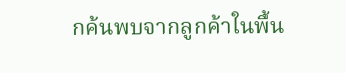กค้นพบจากลูกค้าในพื้น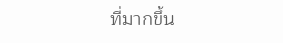ที่มากขึ้น